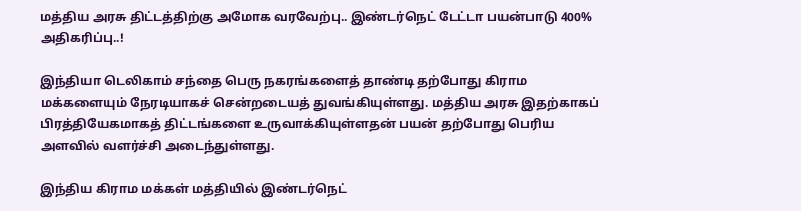மத்திய அரசு திட்டத்திற்கு அமோக வரவேற்பு.. இண்டர்நெட் டேட்டா பயன்பாடு 400% அதிகரிப்பு..!

இந்தியா டெலிகாம் சந்தை பெரு நகரங்களைத் தாண்டி தற்போது கிராம மக்களையும் நேரடியாகச் சென்றடையத் துவங்கியுள்ளது. மத்திய அரசு இதற்காகப் பிரத்தியேகமாகத் திட்டங்களை உருவாக்கியுள்ளதன் பயன் தற்போது பெரிய அளவில் வளர்ச்சி அடைந்துள்ளது.

இந்திய கிராம மக்கள் மத்தியில் இண்டர்நெட்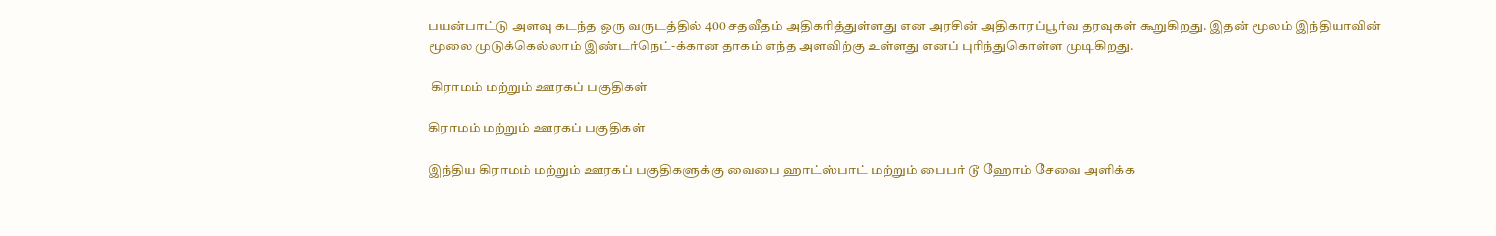பயன்பாட்டு அளவு கடந்த ஒரு வருடத்தில் 400 சதவீதம் அதிகரித்துள்ளது என அரசின் அதிகாரப்பூர்வ தரவுகள் கூறுகிறது. இதன் மூலம் இந்தியாவின் மூலை முடுக்கெல்லாம் இண்டர்நெட்-க்கான தாகம் எந்த அளவிற்கு உள்ளது எனப் புரிந்துகொள்ள முடிகிறது.

 கிராமம் மற்றும் ஊரகப் பகுதிகள்

கிராமம் மற்றும் ஊரகப் பகுதிகள்

இந்திய கிராமம் மற்றும் ஊரகப் பகுதிகளுக்கு வைபை ஹாட்ஸ்பாட் மற்றும் பைபர் டூ ஹோம் சேவை அளிக்க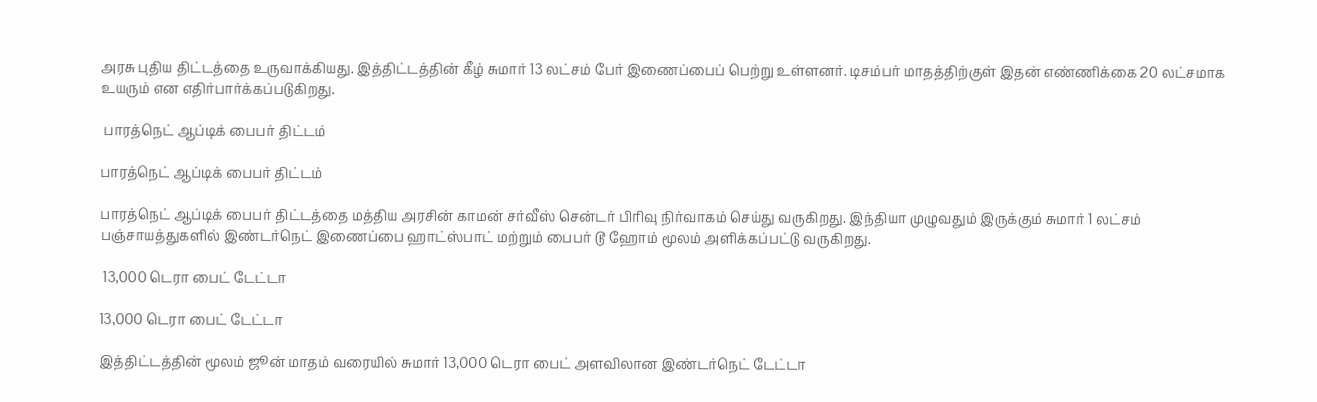அரசு புதிய திட்டத்தை உருவாக்கியது. இத்திட்டத்தின் கீழ் சுமார் 13 லட்சம் பேர் இணைப்பைப் பெற்று உள்ளனர். டிசம்பர் மாதத்திற்குள் இதன் எண்ணிக்கை 20 லட்சமாக உயரும் என எதிர்பார்க்கப்படுகிறது.

 பாரத்நெட் ஆப்டிக் பைபர் திட்டம்

பாரத்நெட் ஆப்டிக் பைபர் திட்டம்

பாரத்நெட் ஆப்டிக் பைபர் திட்டத்தை மத்திய அரசின் காமன் சர்வீஸ் சென்டர் பிரிவு நிர்வாகம் செய்து வருகிறது. இந்தியா முழுவதும் இருக்கும் சுமார் 1 லட்சம் பஞ்சாயத்துகளில் இண்டர்நெட் இணைப்பை ஹாட்ஸ்பாட் மற்றும் பைபர் டூ ஹோம் மூலம் அளிக்கப்பட்டு வருகிறது.

 13,000 டெரா பைட் டேட்டா

13,000 டெரா பைட் டேட்டா

இத்திட்டத்தின் மூலம் ஜூன் மாதம் வரையில் சுமார் 13,000 டெரா பைட் அளவிலான இண்டர்நெட் டேட்டா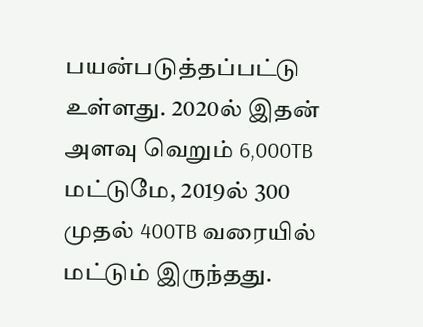பயன்படுத்தப்பட்டு உள்ளது. 2020ல் இதன் அளவு வெறும் 6,000TB மட்டுமே, 2019ல் 300 முதல் 400TB வரையில் மட்டும் இருந்தது.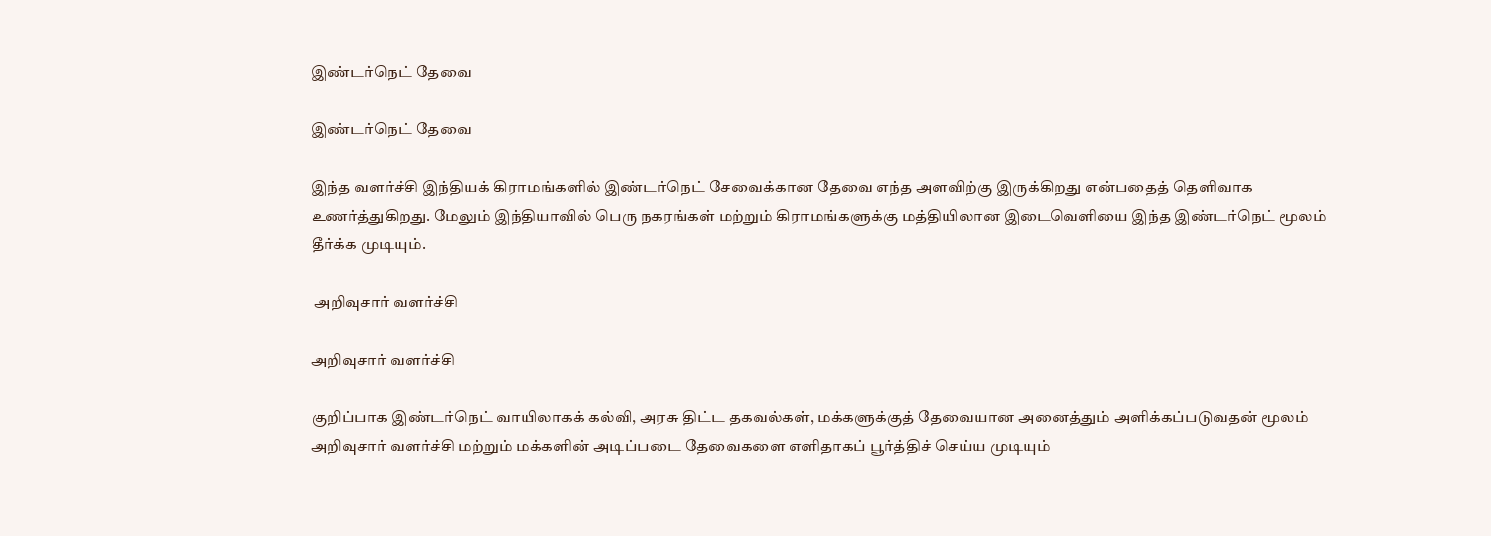இண்டர்நெட் தேவை

இண்டர்நெட் தேவை

இந்த வளர்ச்சி இந்தியக் கிராமங்களில் இண்டர்நெட் சேவைக்கான தேவை எந்த அளவிற்கு இருக்கிறது என்பதைத் தெளிவாக உணர்த்துகிறது. மேலும் இந்தியாவில் பெரு நகரங்கள் மற்றும் கிராமங்களுக்கு மத்தியிலான இடைவெளியை இந்த இண்டர்நெட் மூலம் தீர்க்க முடியும்.

 அறிவுசார் வளர்ச்சி

அறிவுசார் வளர்ச்சி

குறிப்பாக இண்டர்நெட் வாயிலாகக் கல்வி, அரசு திட்ட தகவல்கள், மக்களுக்குத் தேவையான அனைத்தும் அளிக்கப்படுவதன் மூலம் அறிவுசார் வளர்ச்சி மற்றும் மக்களின் அடிப்படை தேவைகளை எளிதாகப் பூர்த்திச் செய்ய முடியும்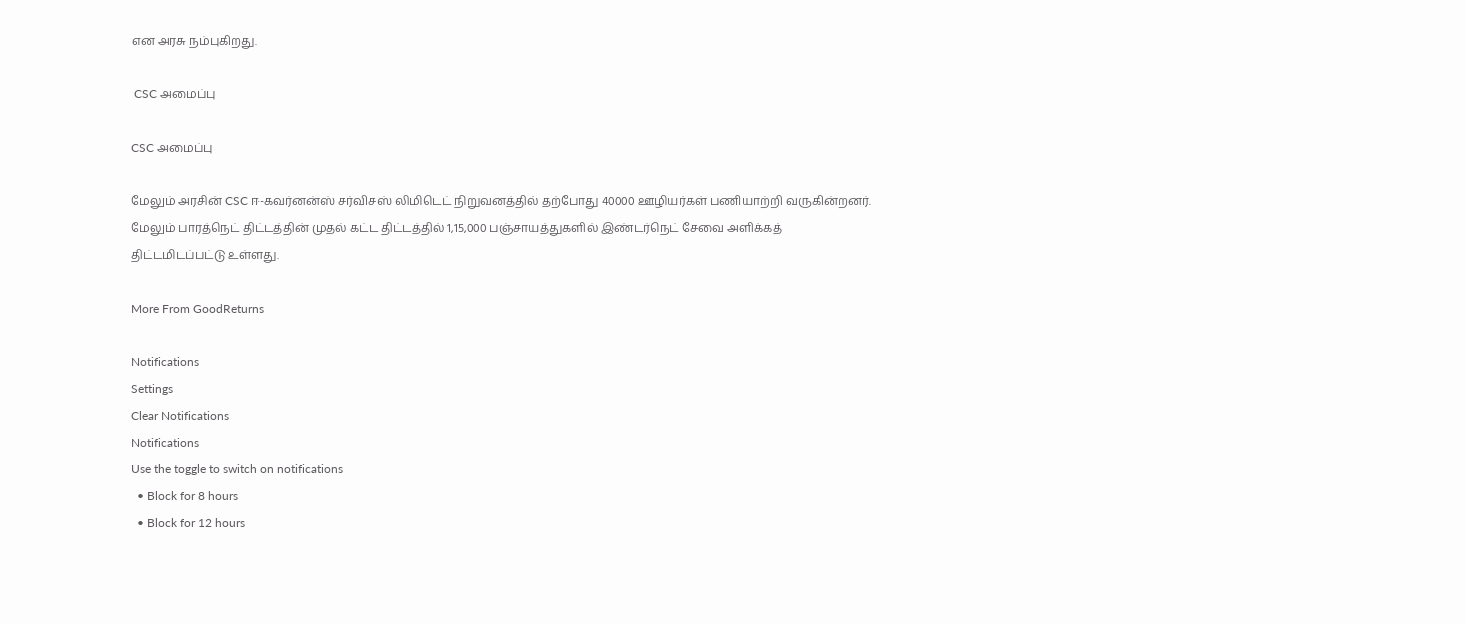என அரசு நம்புகிறது.

 CSC அமைப்பு

CSC அமைப்பு

மேலும் அரசின் CSC ஈ-கவர்னன்ஸ் சர்விசஸ் லிமிடெட் நிறுவனத்தில் தற்போது 40000 ஊழியர்கள் பணியாற்றி வருகின்றனர். மேலும் பாரத்நெட் திட்டத்தின் முதல் கட்ட திட்டத்தில் 1,15,000 பஞ்சாயத்துகளில் இண்டர்நெட் சேவை அளிக்கத் திட்டமிடப்பட்டு உள்ளது.

More From GoodReturns

Notifications
Settings
Clear Notifications
Notifications
Use the toggle to switch on notifications
  • Block for 8 hours
  • Block for 12 hours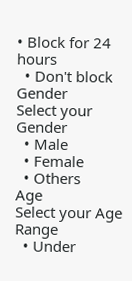• Block for 24 hours
  • Don't block
Gender
Select your Gender
  • Male
  • Female
  • Others
Age
Select your Age Range
  • Under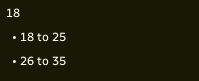18
  • 18 to 25
  • 26 to 35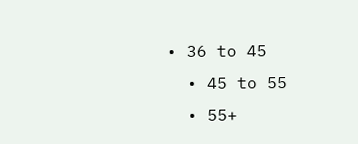• 36 to 45
  • 45 to 55
  • 55+